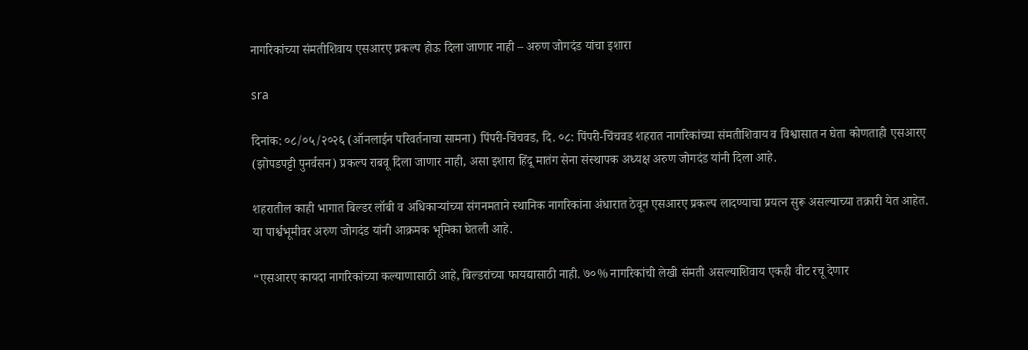नागरिकांच्या संमतीशिवाय एसआरए प्रकल्प होऊ दिला जाणार नाही – अरुण जोगदंड यांचा इशारा

sra

दिनांक: ०८/०५/२०२६ (ऑनलाईन परिवर्तनाचा सामना) पिंपरी-चिंचवड, दि. ०८: पिंपरी-चिंचवड शहरात नागरिकांच्या संमतीशिवाय व विश्वासात न घेता कोणताही एसआरए (झोपडपट्टी पुनर्वसन) प्रकल्प राबवू दिला जाणार नाही, असा इशारा हिंदू मातंग सेना संस्थापक अध्यक्ष अरुण जोगदंड यांनी दिला आहे.

शहरातील काही भागात बिल्डर लॉबी व अधिकाऱ्यांच्या संगनमताने स्थानिक नागरिकांना अंधारात ठेवून एसआरए प्रकल्प लादण्याचा प्रयत्न सुरू असल्याच्या तक्रारी येत आहेत. या पार्श्वभूमीवर अरुण जोगदंड यांनी आक्रमक भूमिका घेतली आहे.

“एसआरए कायदा नागरिकांच्या कल्याणासाठी आहे, बिल्डरांच्या फायद्यासाठी नाही. ७०% नागरिकांची लेखी संमती असल्याशिवाय एकही वीट रचू देणार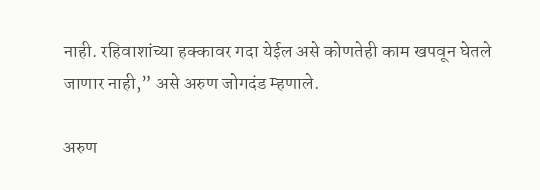नाही. रहिवाशांच्या हक्कावर गदा येईल असे कोणतेही काम खपवून घेतले जाणार नाही,” असे अरुण जोगदंड म्हणाले.

अरुण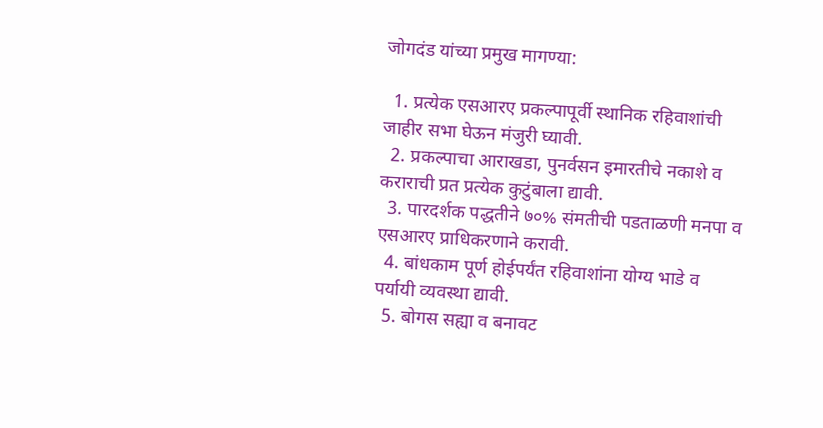जोगदंड यांच्या प्रमुख मागण्या:

  1. प्रत्येक एसआरए प्रकल्पापूर्वी स्थानिक रहिवाशांची जाहीर सभा घेऊन मंजुरी घ्यावी.
  2. प्रकल्पाचा आराखडा, पुनर्वसन इमारतीचे नकाशे व कराराची प्रत प्रत्येक कुटुंबाला द्यावी.
  3. पारदर्शक पद्धतीने ७०% संमतीची पडताळणी मनपा व एसआरए प्राधिकरणाने करावी.
  4. बांधकाम पूर्ण होईपर्यंत रहिवाशांना योग्य भाडे व पर्यायी व्यवस्था द्यावी.
  5. बोगस सह्या व बनावट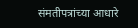संमतीपत्रांच्या आधारे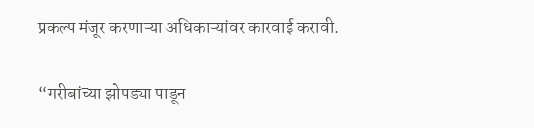प्रकल्प मंजूर करणाऱ्या अधिकाऱ्यांवर कारवाई करावी.

“गरीबांच्या झोपड्या पाडून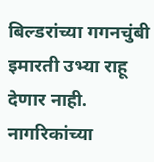बिल्डरांच्या गगनचुंबी इमारती उभ्या राहू देणार नाही. नागरिकांच्या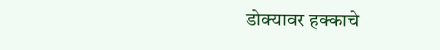डोक्यावर हक्काचे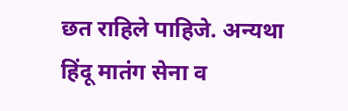छत राहिले पाहिजे. अन्यथा हिंदू मातंग सेना व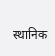स्थानिक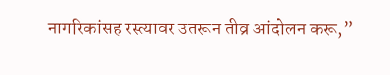नागरिकांसह रस्त्यावर उतरून तीव्र आंदोलन करू,”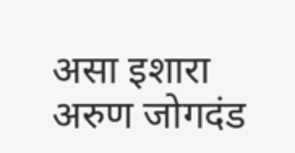असा इशारा अरुण जोगदंड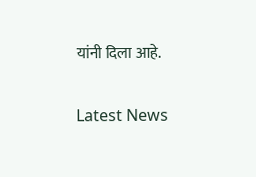यांनी दिला आहे.

Latest News